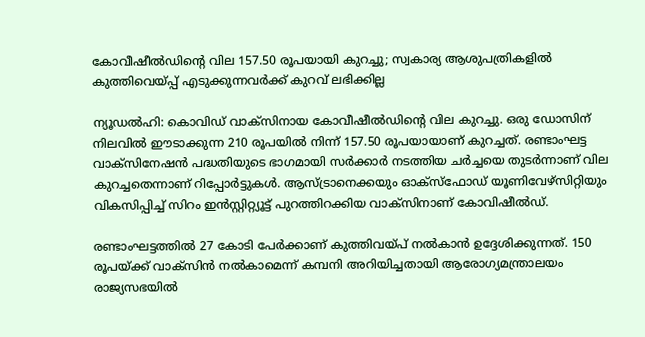കോവീഷീല്‍ഡിന്റെ വില 157.50 രൂപയായി കുറച്ചു; സ്വകാര്യ ആശുപത്രികളില്‍ കുത്തിവെയ്പ്പ് എടുക്കുന്നവര്‍ക്ക് കുറവ് ലഭിക്കില്ല

ന്യൂഡല്‍ഹി: കൊവിഡ് വാക്സിനായ കോവീഷീല്‍ഡിന്റെ വില കുറച്ചു. ഒരു ഡോസിന് നിലവില്‍ ഈടാക്കുന്ന 210 രൂപയില്‍ നിന്ന് 157.50 രൂപയായാണ് കുറച്ചത്. രണ്ടാംഘട്ട വാക്സിനേഷന്‍ പദ്ധതിയുടെ ഭാഗമായി സര്‍ക്കാര്‍ നടത്തിയ ചര്‍ച്ചയെ തുടര്‍ന്നാണ് വില കുറച്ചതെന്നാണ് റിപ്പോര്‍ട്ടുകള്‍. ആസ്ട്രാനെക്കയും ഓക്സ്ഫോഡ് യൂണിവേഴ്സിറ്റിയും വികസിപ്പിച്ച് സിറം ഇന്‍സ്റ്റിറ്റ്യൂട്ട് പുറത്തിറക്കിയ വാക്സിനാണ് കോവിഷീല്‍ഡ്.

രണ്ടാംഘട്ടത്തില്‍ 27 കോടി പേര്‍ക്കാണ് കുത്തിവയ്പ് നല്‍കാന്‍ ഉദ്ദേശിക്കുന്നത്. 150 രൂപയ്ക്ക് വാക്സിന്‍ നല്‍കാമെന്ന് കമ്പനി അറിയിച്ചതായി ആരോഗ്യമന്ത്രാലയം രാജ്യസഭയില്‍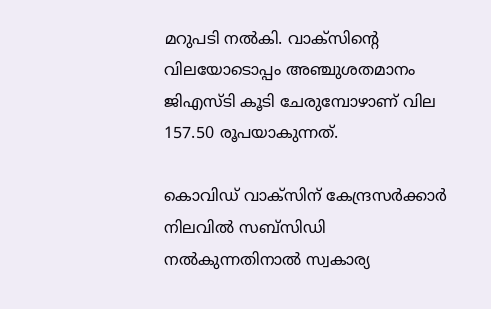മറുപടി നല്‍കി. വാക്സിന്റെ വിലയോടൊപ്പം അഞ്ചുശതമാനം ജിഎസ്ടി കൂടി ചേരുമ്പോഴാണ് വില 157.50 രൂപയാകുന്നത്.

കൊവിഡ് വാക്സിന് കേന്ദ്രസര്‍ക്കാര്‍ നിലവില്‍ സബ്സിഡി നല്‍കുന്നതിനാല്‍ സ്വകാര്യ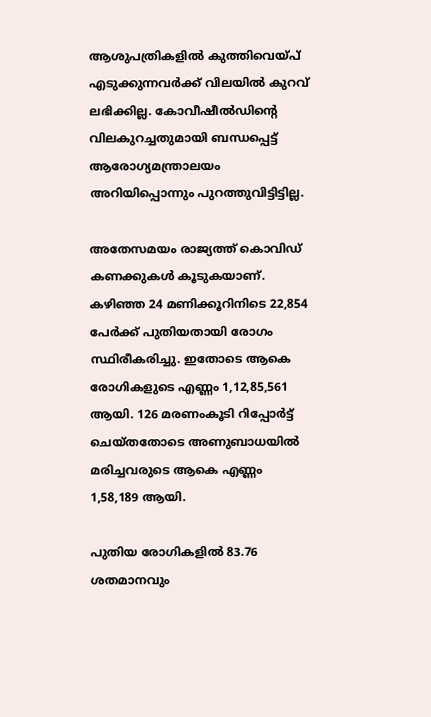ആശുപത്രികളില്‍ കുത്തിവെയ്പ് എടുക്കുന്നവര്‍ക്ക് വിലയില്‍ കുറവ് ലഭിക്കില്ല. കോവീഷീല്‍ഡിന്റെ വിലകുറച്ചതുമായി ബന്ധപ്പെട്ട് ആരോഗ്യമന്ത്രാലയം അറിയിപ്പൊന്നും പുറത്തുവിട്ടിട്ടില്ല.

അതേസമയം രാജ്യത്ത് കൊവിഡ് കണക്കുകള്‍ കൂടുകയാണ്. കഴിഞ്ഞ 24 മണിക്കൂറിനിടെ 22,854 പേര്‍ക്ക് പുതിയതായി രോഗം സ്ഥിരീകരിച്ചു. ഇതോടെ ആകെ രോഗികളുടെ എണ്ണം 1,12,85,561 ആയി. 126 മരണംകൂടി റിപ്പോര്‍ട്ട് ചെയ്തതോടെ അണുബാധയില്‍ മരിച്ചവരുടെ ആകെ എണ്ണം 1,58,189 ആയി.

പുതിയ രോഗികളില്‍ 83.76 ശതമാനവും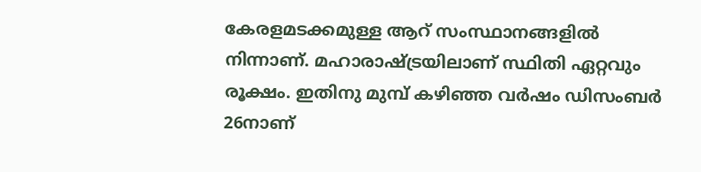കേരളമടക്കമുള്ള ആറ് സംസ്ഥാനങ്ങളില്‍ നിന്നാണ്. മഹാരാഷ്ട്രയിലാണ് സ്ഥിതി ഏറ്റവും രൂക്ഷം. ഇതിനു മുമ്പ് കഴിഞ്ഞ വര്‍ഷം ഡിസംബര്‍ 26നാണ്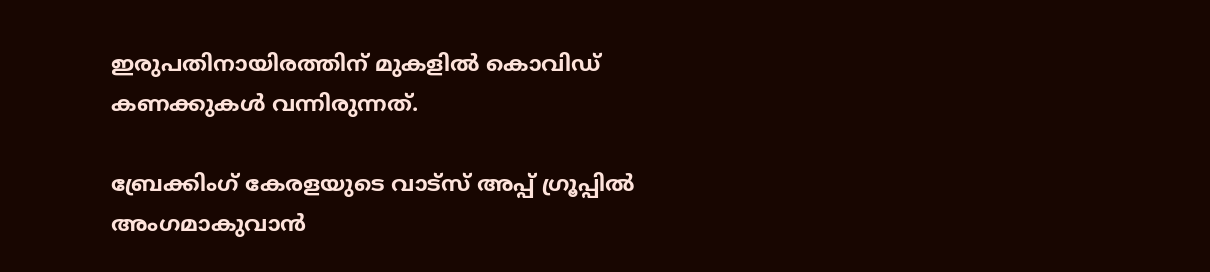ഇരുപതിനായിരത്തിന് മുകളില്‍ കൊവിഡ് കണക്കുകള്‍ വന്നിരുന്നത്.

ബ്രേക്കിംഗ് കേരളയുടെ വാട്സ് അപ്പ് ഗ്രൂപ്പിൽ അംഗമാകുവാൻ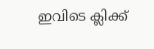ഇവിടെ ക്ലിക്ക്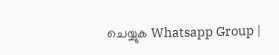ചെയ്യുക Whatsapp Group |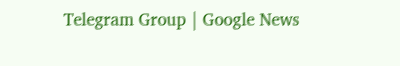Telegram Group | Google News